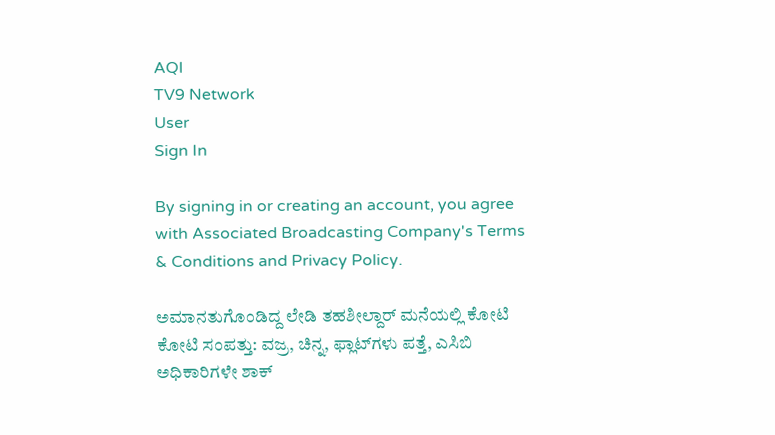AQI
TV9 Network
User
Sign In

By signing in or creating an account, you agree with Associated Broadcasting Company's Terms & Conditions and Privacy Policy.

ಅಮಾನತುಗೊಂಡಿದ್ದ ಲೇಡಿ ತಹಶೀಲ್ದಾರ್ ಮನೆಯಲ್ಲಿ ಕೋಟಿ ಕೋಟಿ ಸಂಪತ್ತು: ವಜ್ರ, ಚಿನ್ನ, ಫ್ಲಾಟ್‌ಗಳು ಪತ್ತೆ, ಎಸಿಬಿ ಅಧಿಕಾರಿಗಳೇ ಶಾಕ್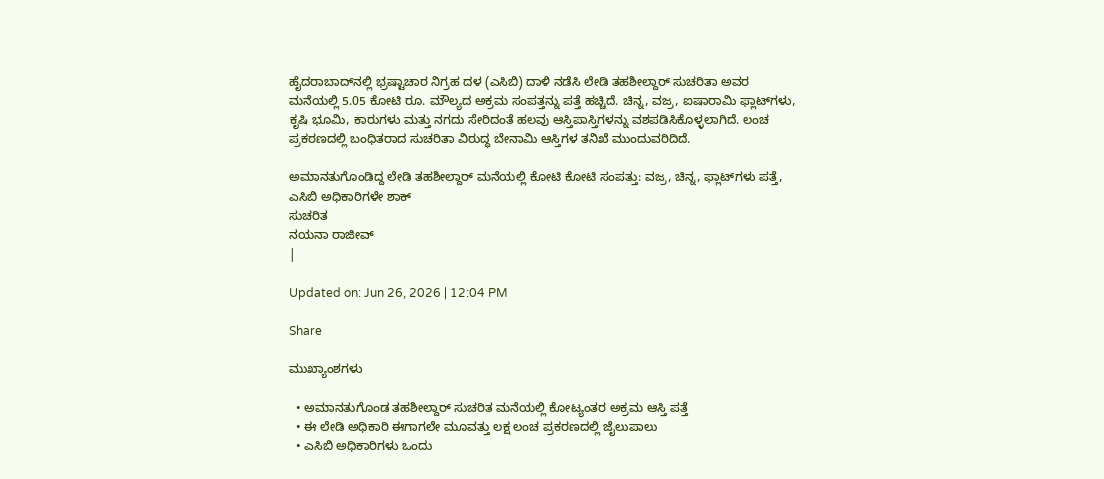ಹೈದರಾಬಾದ್‌ನಲ್ಲಿ ಭ್ರಷ್ಟಾಚಾರ ನಿಗ್ರಹ ದಳ (ಎಸಿಬಿ) ದಾಳಿ ನಡೆಸಿ ಲೇಡಿ ತಹಶೀಲ್ದಾರ್ ಸುಚರಿತಾ ಅವರ ಮನೆಯಲ್ಲಿ 5.05 ಕೋಟಿ ರೂ. ಮೌಲ್ಯದ ಅಕ್ರಮ ಸಂಪತ್ತನ್ನು ಪತ್ತೆ ಹಚ್ಚಿದೆ. ಚಿನ್ನ, ವಜ್ರ, ಐಷಾರಾಮಿ ಫ್ಲಾಟ್‌ಗಳು, ಕೃಷಿ ಭೂಮಿ, ಕಾರುಗಳು ಮತ್ತು ನಗದು ಸೇರಿದಂತೆ ಹಲವು ಆಸ್ತಿಪಾಸ್ತಿಗಳನ್ನು ವಶಪಡಿಸಿಕೊಳ್ಳಲಾಗಿದೆ. ಲಂಚ ಪ್ರಕರಣದಲ್ಲಿ ಬಂಧಿತರಾದ ಸುಚರಿತಾ ವಿರುದ್ಧ ಬೇನಾಮಿ ಆಸ್ತಿಗಳ ತನಿಖೆ ಮುಂದುವರಿದಿದೆ.

ಅಮಾನತುಗೊಂಡಿದ್ದ ಲೇಡಿ ತಹಶೀಲ್ದಾರ್ ಮನೆಯಲ್ಲಿ ಕೋಟಿ ಕೋಟಿ ಸಂಪತ್ತು: ವಜ್ರ, ಚಿನ್ನ, ಫ್ಲಾಟ್‌ಗಳು ಪತ್ತೆ, ಎಸಿಬಿ ಅಧಿಕಾರಿಗಳೇ ಶಾಕ್
ಸುಚರಿತ
ನಯನಾ ರಾಜೀವ್
|

Updated on: Jun 26, 2026 | 12:04 PM

Share

ಮುಖ್ಯಾಂಶಗಳು

  • ಅಮಾನತುಗೊಂಡ ತಹಶೀಲ್ದಾರ್ ಸುಚರಿತ ಮನೆಯಲ್ಲಿ ಕೋಟ್ಯಂತರ ಅಕ್ರಮ ಆಸ್ತಿ ಪತ್ತೆ
  • ಈ ಲೇಡಿ ಅಧಿಕಾರಿ ಈಗಾಗಲೇ ಮೂವತ್ತು ಲಕ್ಷ ಲಂಚ ಪ್ರಕರಣದಲ್ಲಿ ಜೈಲುಪಾಲು
  • ಎಸಿಬಿ ಅಧಿಕಾರಿಗಳು ಒಂದು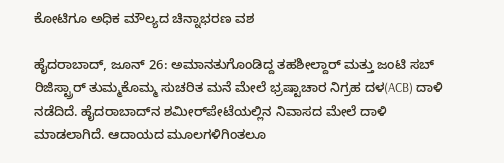ಕೋಟಿಗೂ ಅಧಿಕ ಮೌಲ್ಯದ ಚಿನ್ನಾಭರಣ ವಶ

ಹೈದರಾಬಾದ್, ಜೂನ್ 26: ಅಮಾನತುಗೊಂಡಿದ್ದ ತಹಶೀಲ್ದಾರ್ ಮತ್ತು ಜಂಟಿ ಸಬ್ ರಿಜಿಸ್ಟ್ರಾರ್ ತುಮ್ಮಕೊಮ್ಮ ಸುಚರಿತ ಮನೆ ಮೇಲೆ ಭ್ರಷ್ಟಾಚಾರ ನಿಗ್ರಹ ದಳ(ACB) ದಾಳಿ ನಡೆದಿದೆ. ಹೈದರಾಬಾದ್‌ನ ಶಮೀರ್‌ಪೇಟೆಯಲ್ಲಿನ ನಿವಾಸದ ಮೇಲೆ ದಾಳಿ ಮಾಡಲಾಗಿದೆ. ಆದಾಯದ ಮೂಲಗಳಿಗಿಂತಲೂ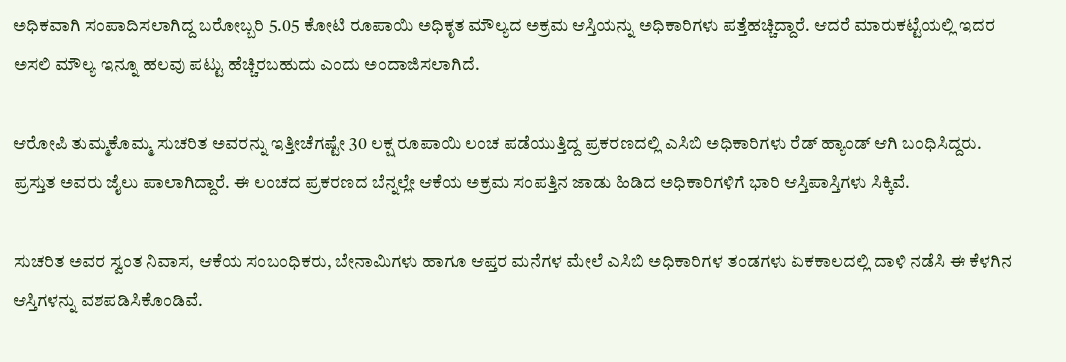ಅಧಿಕವಾಗಿ ಸಂಪಾದಿಸಲಾಗಿದ್ದ ಬರೋಬ್ಬರಿ 5.05 ಕೋಟಿ ರೂಪಾಯಿ ಅಧಿಕೃತ ಮೌಲ್ಯದ ಅಕ್ರಮ ಆಸ್ತಿಯನ್ನು ಅಧಿಕಾರಿಗಳು ಪತ್ತೆಹಚ್ಚಿದ್ದಾರೆ. ಆದರೆ ಮಾರುಕಟ್ಟೆಯಲ್ಲಿ ಇದರ ಅಸಲಿ ಮೌಲ್ಯ ಇನ್ನೂ ಹಲವು ಪಟ್ಟು ಹೆಚ್ಚಿರಬಹುದು ಎಂದು ಅಂದಾಜಿಸಲಾಗಿದೆ.

ಆರೋಪಿ ತುಮ್ಮಕೊಮ್ಮ ಸುಚರಿತ ಅವರನ್ನು ಇತ್ತೀಚೆಗಷ್ಟೇ 30 ಲಕ್ಷ ರೂಪಾಯಿ ಲಂಚ ಪಡೆಯುತ್ತಿದ್ದ ಪ್ರಕರಣದಲ್ಲಿ ಎಸಿಬಿ ಅಧಿಕಾರಿಗಳು ರೆಡ್ ಹ್ಯಾಂಡ್ ಆಗಿ ಬಂಧಿಸಿದ್ದರು. ಪ್ರಸ್ತುತ ಅವರು ಜೈಲು ಪಾಲಾಗಿದ್ದಾರೆ. ಈ ಲಂಚದ ಪ್ರಕರಣದ ಬೆನ್ನಲ್ಲೇ ಆಕೆಯ ಅಕ್ರಮ ಸಂಪತ್ತಿನ ಜಾಡು ಹಿಡಿದ ಅಧಿಕಾರಿಗಳಿಗೆ ಭಾರಿ ಆಸ್ತಿಪಾಸ್ತಿಗಳು ಸಿಕ್ಕಿವೆ.

ಸುಚರಿತ ಅವರ ಸ್ವಂತ ನಿವಾಸ, ಆಕೆಯ ಸಂಬಂಧಿಕರು, ಬೇನಾಮಿಗಳು ಹಾಗೂ ಆಪ್ತರ ಮನೆಗಳ ಮೇಲೆ ಎಸಿಬಿ ಅಧಿಕಾರಿಗಳ ತಂಡಗಳು ಏಕಕಾಲದಲ್ಲಿ ದಾಳಿ ನಡೆಸಿ ಈ ಕೆಳಗಿನ ಆಸ್ತಿಗಳನ್ನು ವಶಪಡಿಸಿಕೊಂಡಿವೆ.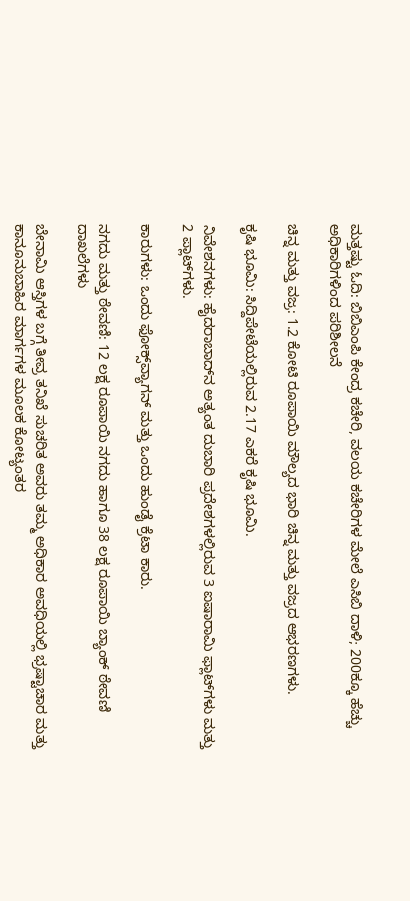ಮತ್ತಷ್ಟು ಓದಿ: ಬಿಬಿಎಂಪಿ ಕೇಂದ್ರ ಕಚೇರಿ, ವಲಯ ಕಚೇರಿಗಳ ಮೇಲೆ ಎಸಿಬಿ ದಾಳಿ; 200ಕ್ಕೂ ಹೆಚ್ಚು ಅಧಿಕಾರಿಗಳಿಂದ ಪರಿಶೀಲನೆ

ಚಿನ್ನ ಮತ್ತು ವಜ್ರ: 1.2 ಕೋಟಿ ರೂಪಾಯಿ ಮೌಲ್ಯದ ಭಾರಿ ಚಿನ್ನ ಮತ್ತು ವಜ್ರದ ಆಭರಣಗಳು.

ಕೃಷಿ ಭೂಮಿ: ಸಿದ್ದಿಪೇಟೆಯಲ್ಲಿರುವ 2.17 ಎಕರೆ ಕೃಷಿ ಭೂಮಿ.

ನಿವೇಶನಗಳು: ಹೈದರಾಬಾದ್‌ನ ಅತ್ಯಂತ ದುಬಾರಿ ಪ್ರದೇಶಗಳಲ್ಲಿರುವ 3 ಐಷಾರಾಮಿ ಫ್ಲಾಟ್‌ಗಳು ಮತ್ತು 2 ಪ್ಲಾಟ್‌ಗಳು.

ಕಾರುಗಳು: ಒಂದು ಫೋಕ್ಸ್‌ವ್ಯಾಗನ್ ಮತ್ತು ಒಂದು ಹುಂಡೈ ಕ್ರೆಟಾ ಕಾರು.

ನಗದು ಮತ್ತು ಠೇವಣಿ: 12 ಲಕ್ಷ ರೂಪಾಯಿ ನಗದು ಹಾಗೂ 38 ಲಕ್ಷ ರೂಪಾಯಿ ಬ್ಯಾಂಕ್ ಠೇವಣಿ ದಾಖಲೆಗಳು

ಬೇನಾಮಿ ಆಸ್ತಿಗಳ ಬಗ್ಗೆ ತೀವ್ರ ತನಿಖೆ ಸುಚರಿತ ಅವರು ತಮ್ಮ ಅಧಿಕಾರ ಅವಧಿಯಲ್ಲಿ ಭ್ರಷ್ಟಾಚಾರ ಮತ್ತು ಕಾನೂನುಬಾಹಿರ ಮಾರ್ಗಗಳ ಮೂಲಕ ಕೋಟ್ಯಂತರ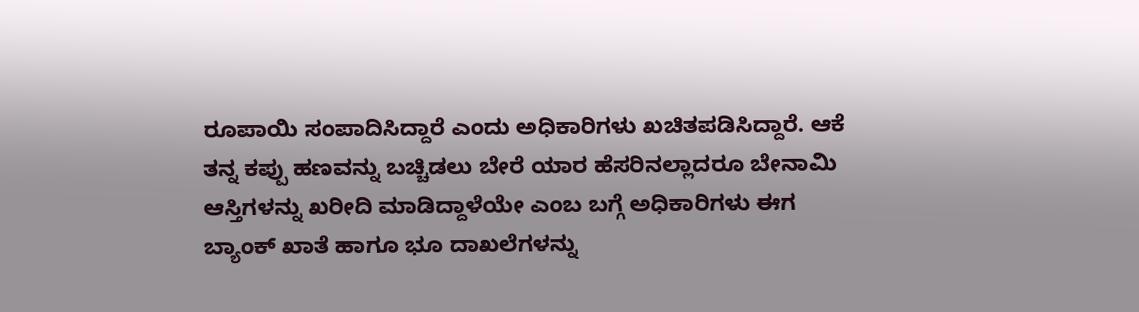ರೂಪಾಯಿ ಸಂಪಾದಿಸಿದ್ದಾರೆ ಎಂದು ಅಧಿಕಾರಿಗಳು ಖಚಿತಪಡಿಸಿದ್ದಾರೆ. ಆಕೆ ತನ್ನ ಕಪ್ಪು ಹಣವನ್ನು ಬಚ್ಚಿಡಲು ಬೇರೆ ಯಾರ ಹೆಸರಿನಲ್ಲಾದರೂ ಬೇನಾಮಿ ಆಸ್ತಿಗಳನ್ನು ಖರೀದಿ ಮಾಡಿದ್ದಾಳೆಯೇ ಎಂಬ ಬಗ್ಗೆ ಅಧಿಕಾರಿಗಳು ಈಗ ಬ್ಯಾಂಕ್ ಖಾತೆ ಹಾಗೂ ಭೂ ದಾಖಲೆಗಳನ್ನು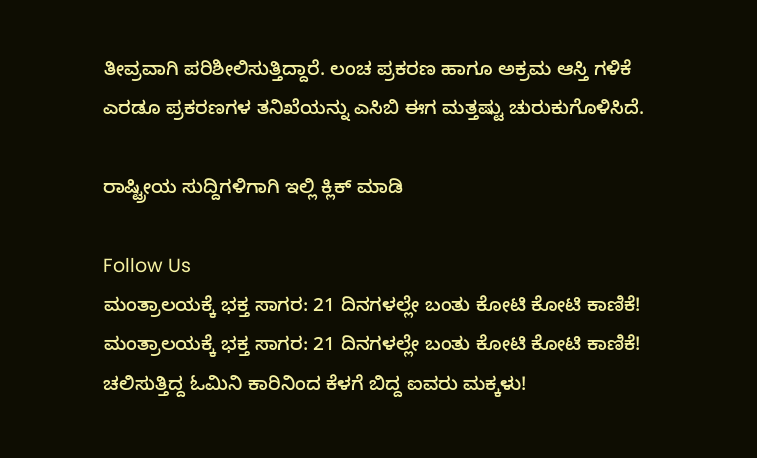ತೀವ್ರವಾಗಿ ಪರಿಶೀಲಿಸುತ್ತಿದ್ದಾರೆ. ಲಂಚ ಪ್ರಕರಣ ಹಾಗೂ ಅಕ್ರಮ ಆಸ್ತಿ ಗಳಿಕೆ ಎರಡೂ ಪ್ರಕರಣಗಳ ತನಿಖೆಯನ್ನು ಎಸಿಬಿ ಈಗ ಮತ್ತಷ್ಟು ಚುರುಕುಗೊಳಿಸಿದೆ.

ರಾಷ್ಟ್ರೀಯ ಸುದ್ದಿಗಳಿಗಾಗಿ ಇಲ್ಲಿ ಕ್ಲಿಕ್ ಮಾಡಿ

Follow Us
ಮಂತ್ರಾಲಯಕ್ಕೆ ಭಕ್ತ ಸಾಗರ: 21 ದಿನಗಳಲ್ಲೇ ಬಂತು ಕೋಟಿ ಕೋಟಿ ಕಾಣಿಕೆ!
ಮಂತ್ರಾಲಯಕ್ಕೆ ಭಕ್ತ ಸಾಗರ: 21 ದಿನಗಳಲ್ಲೇ ಬಂತು ಕೋಟಿ ಕೋಟಿ ಕಾಣಿಕೆ!
ಚಲಿಸುತ್ತಿದ್ದ ಓಮಿನಿ ಕಾರಿನಿಂದ ಕೆಳಗೆ ಬಿದ್ದ ಐವರು ಮಕ್ಕಳು!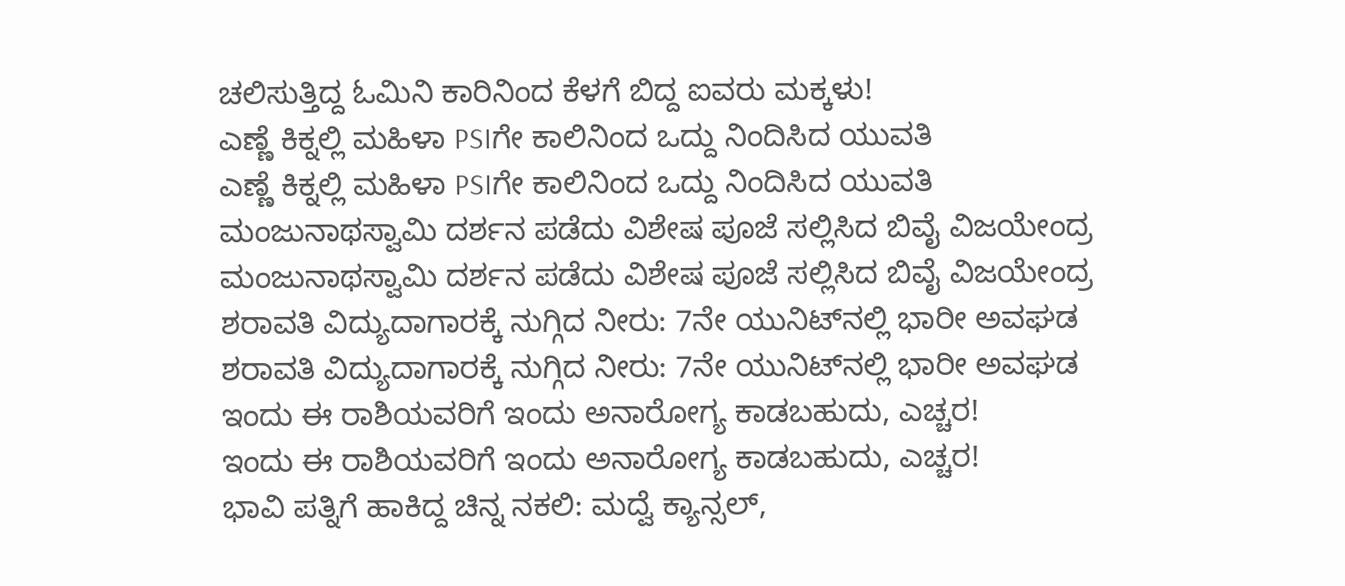ಚಲಿಸುತ್ತಿದ್ದ ಓಮಿನಿ ಕಾರಿನಿಂದ ಕೆಳಗೆ ಬಿದ್ದ ಐವರು ಮಕ್ಕಳು!
ಎಣ್ಣೆ ಕಿಕ್ನಲ್ಲಿ ಮಹಿಳಾ PSIಗೇ ಕಾಲಿನಿಂದ ಒದ್ದು ನಿಂದಿಸಿದ ಯುವತಿ
ಎಣ್ಣೆ ಕಿಕ್ನಲ್ಲಿ ಮಹಿಳಾ PSIಗೇ ಕಾಲಿನಿಂದ ಒದ್ದು ನಿಂದಿಸಿದ ಯುವತಿ
ಮಂಜುನಾಥಸ್ವಾಮಿ ದರ್ಶನ ಪಡೆದು ವಿಶೇಷ ಪೂಜೆ ಸಲ್ಲಿಸಿದ ಬಿವೈ ವಿಜಯೇಂದ್ರ
ಮಂಜುನಾಥಸ್ವಾಮಿ ದರ್ಶನ ಪಡೆದು ವಿಶೇಷ ಪೂಜೆ ಸಲ್ಲಿಸಿದ ಬಿವೈ ವಿಜಯೇಂದ್ರ
ಶರಾವತಿ ವಿದ್ಯುದಾಗಾರಕ್ಕೆ ನುಗ್ಗಿದ ನೀರು: 7ನೇ ಯುನಿಟ್‌ನಲ್ಲಿ ಭಾರೀ ಅವಘಡ
ಶರಾವತಿ ವಿದ್ಯುದಾಗಾರಕ್ಕೆ ನುಗ್ಗಿದ ನೀರು: 7ನೇ ಯುನಿಟ್‌ನಲ್ಲಿ ಭಾರೀ ಅವಘಡ
ಇಂದು ಈ ರಾಶಿಯವರಿಗೆ ಇಂದು ಅನಾರೋಗ್ಯ ಕಾಡಬಹುದು, ಎಚ್ಚರ!
ಇಂದು ಈ ರಾಶಿಯವರಿಗೆ ಇಂದು ಅನಾರೋಗ್ಯ ಕಾಡಬಹುದು, ಎಚ್ಚರ!
ಭಾವಿ ಪತ್ನಿಗೆ ಹಾಕಿದ್ದ ಚಿನ್ನ ನಕಲಿ: ಮದ್ವೆ ಕ್ಯಾನ್ಸಲ್,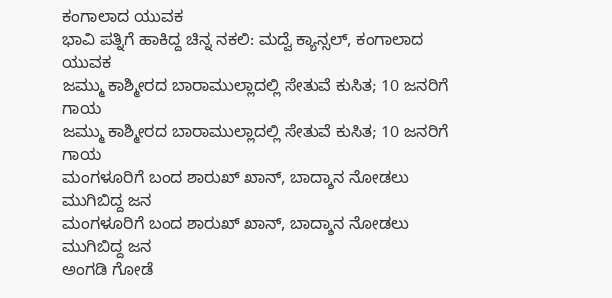ಕಂಗಾಲಾದ ಯುವಕ
ಭಾವಿ ಪತ್ನಿಗೆ ಹಾಕಿದ್ದ ಚಿನ್ನ ನಕಲಿ: ಮದ್ವೆ ಕ್ಯಾನ್ಸಲ್, ಕಂಗಾಲಾದ ಯುವಕ
ಜಮ್ಮು ಕಾಶ್ಮೀರದ ಬಾರಾಮುಲ್ಲಾದಲ್ಲಿ ಸೇತುವೆ ಕುಸಿತ; 10 ಜನರಿಗೆ ಗಾಯ
ಜಮ್ಮು ಕಾಶ್ಮೀರದ ಬಾರಾಮುಲ್ಲಾದಲ್ಲಿ ಸೇತುವೆ ಕುಸಿತ; 10 ಜನರಿಗೆ ಗಾಯ
ಮಂಗಳೂರಿಗೆ ಬಂದ ಶಾರುಖ್ ಖಾನ್, ಬಾದ್ಶಾನ ನೋಡಲು ಮುಗಿಬಿದ್ದ ಜನ
ಮಂಗಳೂರಿಗೆ ಬಂದ ಶಾರುಖ್ ಖಾನ್, ಬಾದ್ಶಾನ ನೋಡಲು ಮುಗಿಬಿದ್ದ ಜನ
ಅಂಗಡಿ ಗೋಡೆ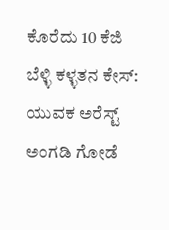ಕೊರೆದು 10 ಕೆಜಿ ಬೆಳ್ಳಿ ಕಳ್ಳತನ ಕೇಸ್: ಯುವಕ ಅರೆಸ್ಟ್
ಅಂಗಡಿ ಗೋಡೆ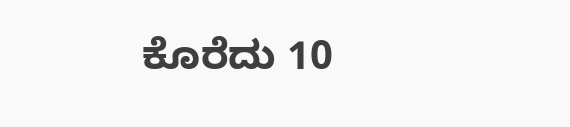ಕೊರೆದು 10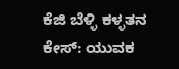ಕೆಜಿ ಬೆಳ್ಳಿ ಕಳ್ಳತನ ಕೇಸ್: ಯುವಕ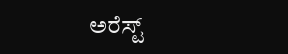ಅರೆಸ್ಟ್